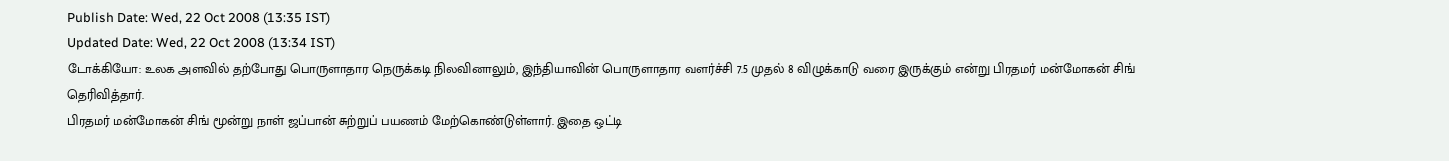Publish Date: Wed, 22 Oct 2008 (13:35 IST)
Updated Date: Wed, 22 Oct 2008 (13:34 IST)
டோக்கியோ: உலக அளவில் தற்போது பொருளாதார நெருக்கடி நிலவினாலும், இந்தியாவின் பொருளாதார வளர்ச்சி 7.5 முதல் 8 விழுக்காடு வரை இருக்கும் என்று பிரதமர் மன்மோகன் சிங் தெரிவித்தார்.
பிரதமர் மன்மோகன் சிங் மூன்று நாள் ஜப்பான் சுற்றுப் பயணம் மேற்கொண்டுள்ளார். இதை ஒட்டி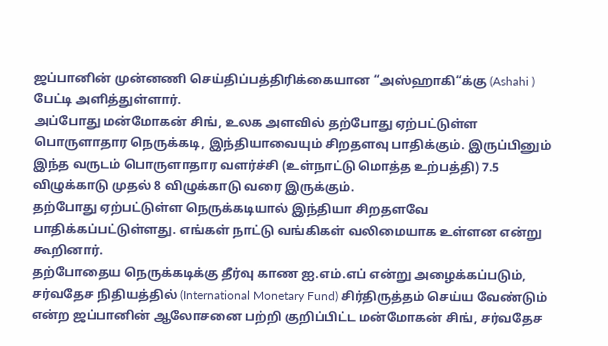ஜப்பானின் முன்னணி செய்திப்பத்திரிக்கையான “அஸ்ஹாகி“க்கு (Ashahi ) பேட்டி அளித்துள்ளார்.
அப்போது மன்மோகன் சிங், உலக அளவில் தற்போது ஏற்பட்டுள்ள பொருளாதார நெருக்கடி, இந்தியாவையும் சிறதளவு பாதிக்கும். இருப்பினும் இந்த வருடம் பொருளாதார வளர்ச்சி (உள்நாட்டு மொத்த உற்பத்தி) 7.5 விழுக்காடு முதல் 8 விழுக்காடு வரை இருக்கும்.
தற்போது ஏற்பட்டுள்ள நெருக்கடியால் இந்தியா சிறதளவே பாதிக்கப்பட்டுள்ளது. எங்கள் நாட்டு வங்கிகள் வலிமையாக உள்ளன என்று கூறினார்.
தற்போதைய நெருக்கடிக்கு தீர்வு காண ஐ.எம்.எப் என்று அழைக்கப்படும், சர்வதேச நிதியத்தில் (International Monetary Fund) சிர்திருத்தம் செய்ய வேண்டும் என்ற ஜப்பானின் ஆலோசனை பற்றி குறிப்பிட்ட மன்மோகன் சிங், சர்வதேச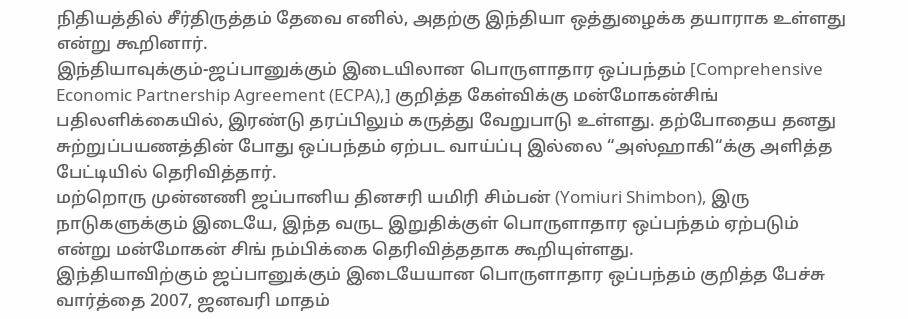நிதியத்தில் சீர்திருத்தம் தேவை எனில், அதற்கு இந்தியா ஒத்துழைக்க தயாராக உள்ளது என்று கூறினார்.
இந்தியாவுக்கும்-ஜப்பானுக்கும் இடையிலான பொருளாதார ஒப்பந்தம் [Comprehensive Economic Partnership Agreement (ECPA),] குறித்த கேள்விக்கு மன்மோகன்சிங் பதிலளிக்கையில், இரண்டு தரப்பிலும் கருத்து வேறுபாடு உள்ளது. தற்போதைய தனது சுற்றுப்பயணத்தின் போது ஒப்பந்தம் ஏற்பட வாய்ப்பு இல்லை “அஸ்ஹாகி“க்கு அளித்த பேட்டியில் தெரிவித்தார்.
மற்றொரு முன்னணி ஜப்பானிய தினசரி யமிரி சிம்பன் (Yomiuri Shimbon), இரு நாடுகளுக்கும் இடையே, இந்த வருட இறுதிக்குள் பொருளாதார ஒப்பந்தம் ஏற்படும் என்று மன்மோகன் சிங் நம்பிக்கை தெரிவித்ததாக கூறியுள்ளது.
இந்தியாவிற்கும் ஜப்பானுக்கும் இடையேயான பொருளாதார ஒப்பந்தம் குறித்த பேச்சு வார்த்தை 2007, ஜனவரி மாதம்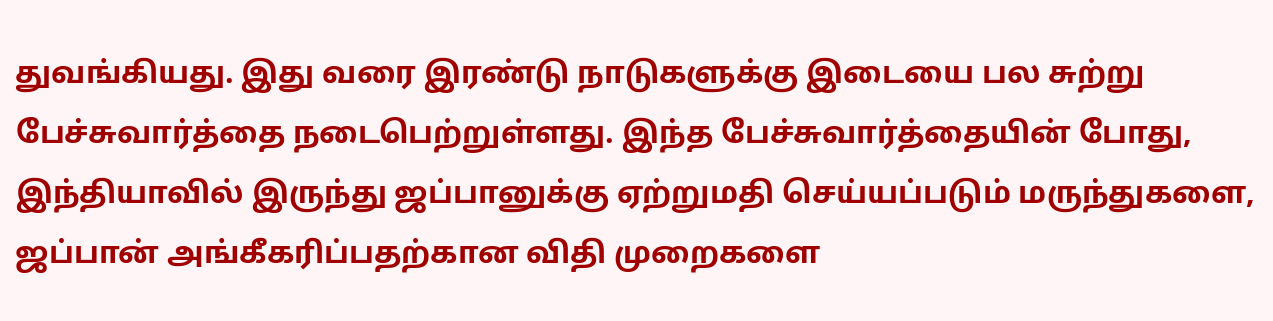துவங்கியது. இது வரை இரண்டு நாடுகளுக்கு இடையை பல சுற்று பேச்சுவார்த்தை நடைபெற்றுள்ளது. இந்த பேச்சுவார்த்தையின் போது, இந்தியாவில் இருந்து ஜப்பானுக்கு ஏற்றுமதி செய்யப்படும் மருந்துகளை, ஜப்பான் அங்கீகரிப்பதற்கான விதி முறைகளை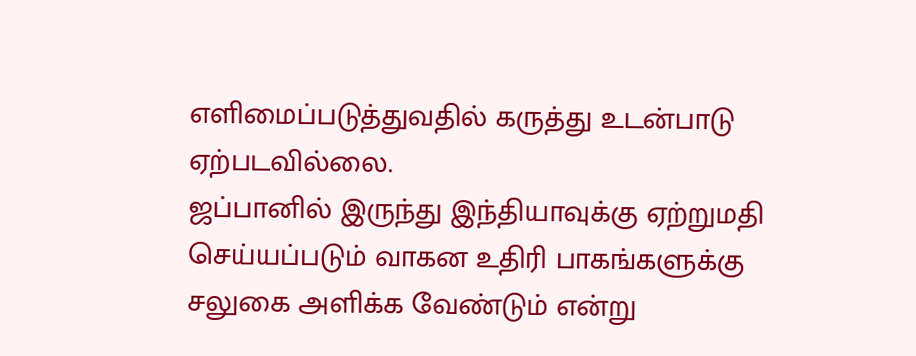எளிமைப்படுத்துவதில் கருத்து உடன்பாடு ஏற்படவில்லை.
ஜப்பானில் இருந்து இந்தியாவுக்கு ஏற்றுமதி செய்யப்படும் வாகன உதிரி பாகங்களுக்கு சலுகை அளிக்க வேண்டும் என்று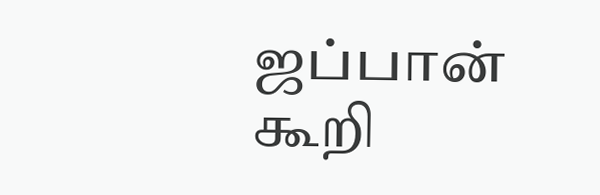ஜப்பான் கூறி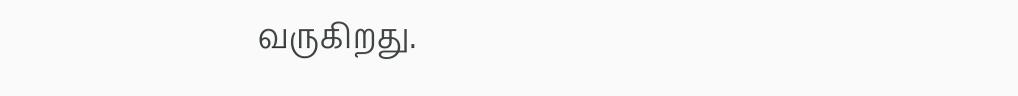வருகிறது.